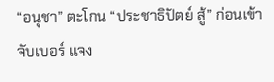“อนุชา” ตะโกน “ประชาธิปัตย์ สู้” ก่อนเข้าจับเบอร์ แจง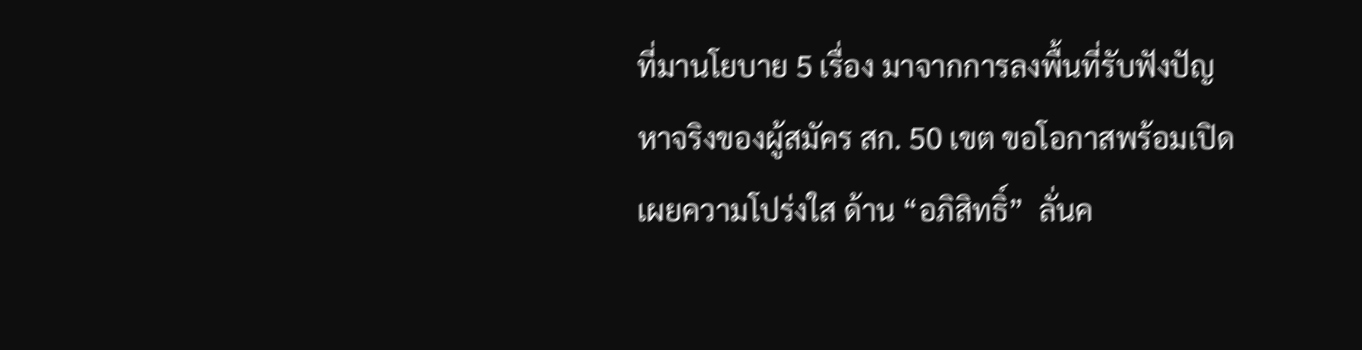ที่มานโยบาย 5 เรื่อง มาจากการลงพื้นที่รับฟังปัญหาจริงของผู้สมัคร สก. 50 เขต ขอโอกาสพร้อมเปิดเผยความโปร่งใส ด้าน “อภิสิทธิ์”  ลั่นค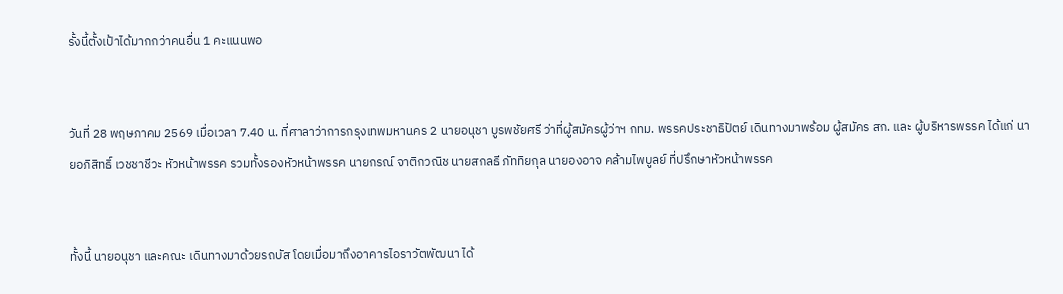รั้งนี้ตั้งเป้าได้มากกว่าคนอื่น 1 คะแนนพอ


วันที่ 28 พฤษภาคม 2569 เมื่อเวลา 7.40 น. ที่ศาลาว่าการกรุงเทพมหานคร 2 นายอนุชา บูรพชัยศรี ว่าที่ผู้สมัครผู้ว่าฯ กทม. พรรคประชาธิปัตย์ เดินทางมาพร้อม ผู้สมัคร สก. และ ผู้บริหารพรรค ได้แก่ นายอภิสิทธิ์ เวชชาชีวะ หัวหน้าพรรค รวมทั้งรองหัวหน้าพรรค นายกรณ์ จาติกวณิช นายสกลธี ภัททิยกุล นายองอาจ คล้ามไพบูลย์ ที่ปรึกษาหัวหน้าพรรค


ทั้งนี้ นายอนุชา และคณะ เดินทางมาด้วยรถบัส โดยเมื่อมาถึงอาคารไอราวัตพัฒนา ได้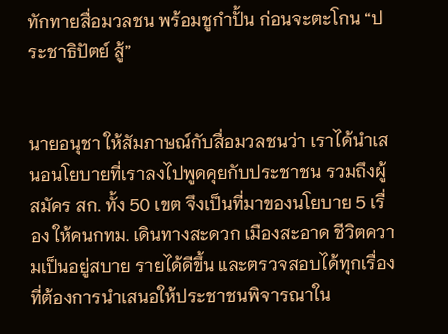ทักทายสื่อมวลชน พร้อมชูกำปั้น ก่อนจะตะโกน “ประชาธิปัตย์ สู้”


นายอนุชา ให้สัมภาษณ์กับสื่อมวลชนว่า เราได้นำเสนอนโยบายที่เราลงไปพูดคุยกับประชาชน รวมถึงผู้สมัคร สก. ทั้ง 50 เขต จึงเป็นที่มาของนโยบาย 5 เรื่อง ให้คนกทม. เดินทางสะดวก เมืองสะอาด ชีวิตความเป็นอยู่สบาย รายได้ดีขึ้น และตรวจสอบได้ทุกเรื่อง ที่ต้องการนำเสนอให้ประชาชนพิจารณาใน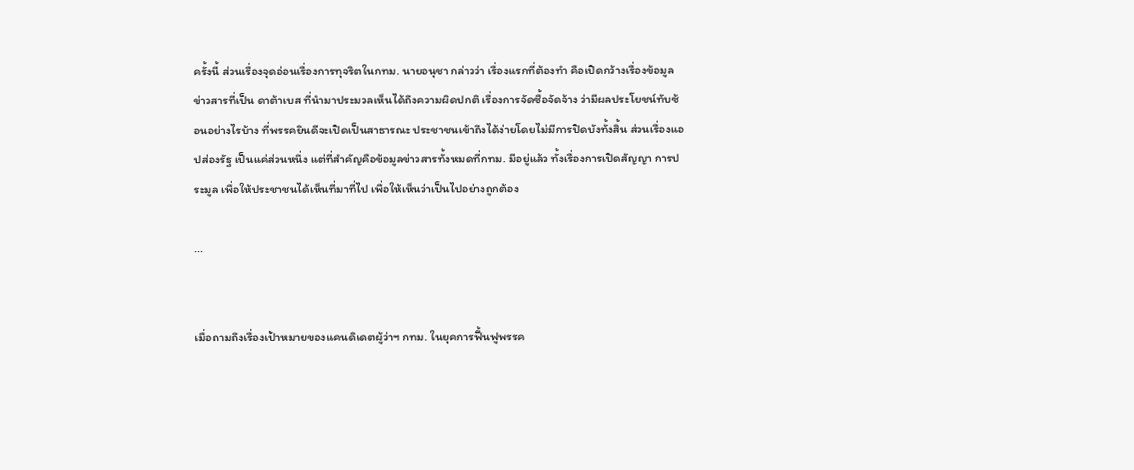ครั้งนี้ ส่วนเรื่องจุดอ่อนเรื่องการทุจริตในกทม. นายอนุชา กล่าวว่า เรื่องแรกที่ต้องทำ คือเปิดกว้างเรื่องข้อมูลข่าวสารที่เป็น ดาต้าเบส ที่นำมาประมวลเห็นได้ถึงความผิดปกติ เรื่องการจัดซื้อจัดจ้าง ว่ามีผลประโยชน์ทับซ้อนอย่างไรบ้าง ที่พรรคยินดีจะเปิดเป็นสาธารณะ ประชาชนเข้าถึงได้ง่ายโดยไม่มีการปิดบังทั้งสิ้น ส่วนเรื่องแอปส่องรัฐ เป็นแค่ส่วนหนึ่ง แต่ที่สำคัญคือข้อมูลข่าวสารทั้งหมดที่กทม. มีอยู่แล้ว ทั้งเรื่องการเปิดสัญญา การประมูล เพื่อให้ประชาชนได้เห็นที่มาที่ไป เพื่อให้เห็นว่าเป็นไปอย่างถูกต้อง

...


เมื่อถามถึงเรื่องเป้าหมายของแคนดิเดตผู้ว่าฯ กทม. ในยุคการฟื้นฟูพรรค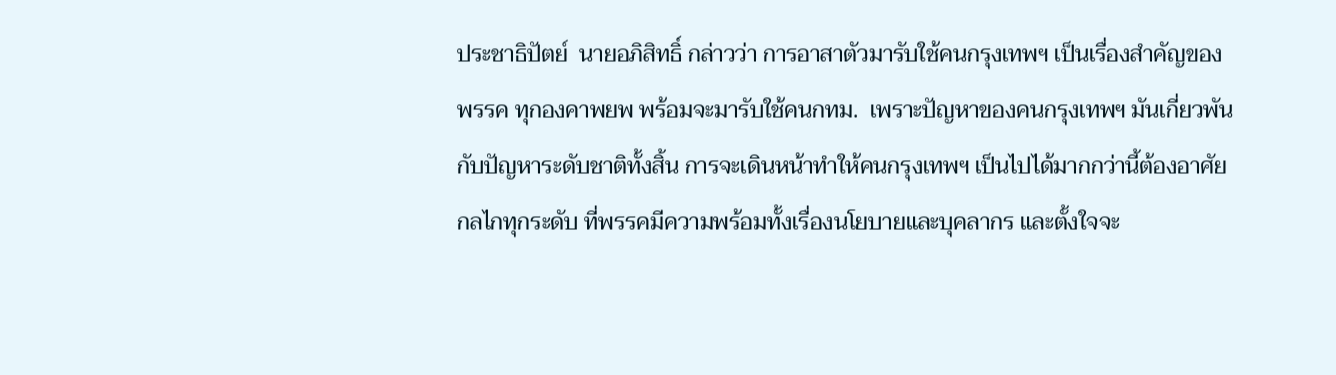ประชาธิปัตย์  นายอภิสิทธิ์ กล่าวว่า การอาสาตัวมารับใช้คนกรุงเทพฯ เป็นเรื่องสำคัญของพรรค ทุกองคาพยพ พร้อมจะมารับใช้คนกทม.  เพราะปัญหาของคนกรุงเทพฯ มันเกี่ยวพันกับปัญหาระดับชาติทั้งสิ้น การจะเดินหน้าทำให้คนกรุงเทพฯ เป็นไปได้มากกว่านี้ต้องอาศัยกลไกทุกระดับ ที่พรรคมีความพร้อมทั้งเรื่องนโยบายและบุคลากร และตั้งใจจะ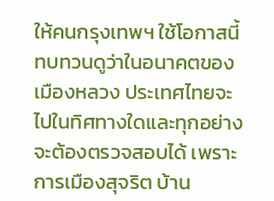ให้คนกรุงเทพฯ ใช้โอกาสนี้ทบทวนดูว่าในอนาคตของเมืองหลวง ประเทศไทยจะไปในทิศทางใดและทุกอย่างจะต้องตรวจสอบได้ เพราะการเมืองสุจริต บ้าน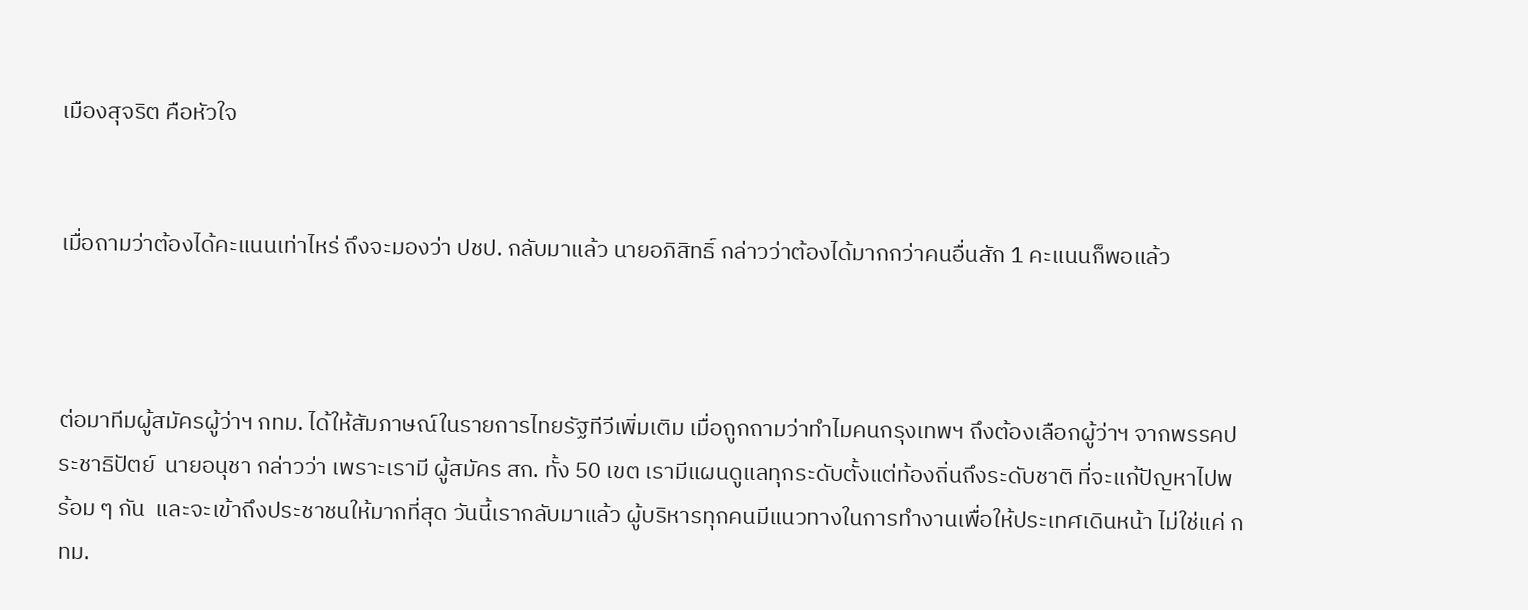เมืองสุจริต คือหัวใจ


เมื่อถามว่าต้องได้คะแนนเท่าไหร่ ถึงจะมองว่า ปชป. กลับมาแล้ว นายอภิสิทธิ์ กล่าวว่าต้องได้มากกว่าคนอื่นสัก 1 คะแนนก็พอแล้ว



ต่อมาทีมผู้สมัครผู้ว่าฯ กทม. ได้ให้สัมภาษณ์ในรายการไทยรัฐทีวีเพิ่มเติม เมื่อถูกถามว่าทำไมคนกรุงเทพฯ ถึงต้องเลือกผู้ว่าฯ จากพรรคประชาธิปัตย์  นายอนุชา กล่าวว่า เพราะเรามี ผู้สมัคร สก. ทั้ง 50 เขต เรามีแผนดูแลทุกระดับตั้งแต่ท้องถิ่นถึงระดับชาติ ที่จะแก้ปัญหาไปพร้อม ๆ กัน  และจะเข้าถึงประชาชนให้มากที่สุด วันนี้เรากลับมาแล้ว ผู้บริหารทุกคนมีแนวทางในการทำงานเพื่อให้ประเทศเดินหน้า ไม่ใช่แค่ กทม.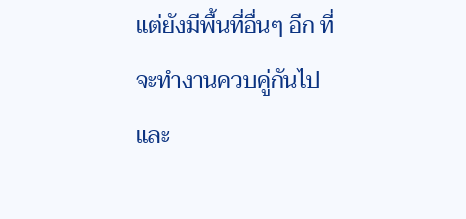แต่ยังมีพื้นที่อื่นๆ อีก ที่จะทำงานควบคู่กันไป และ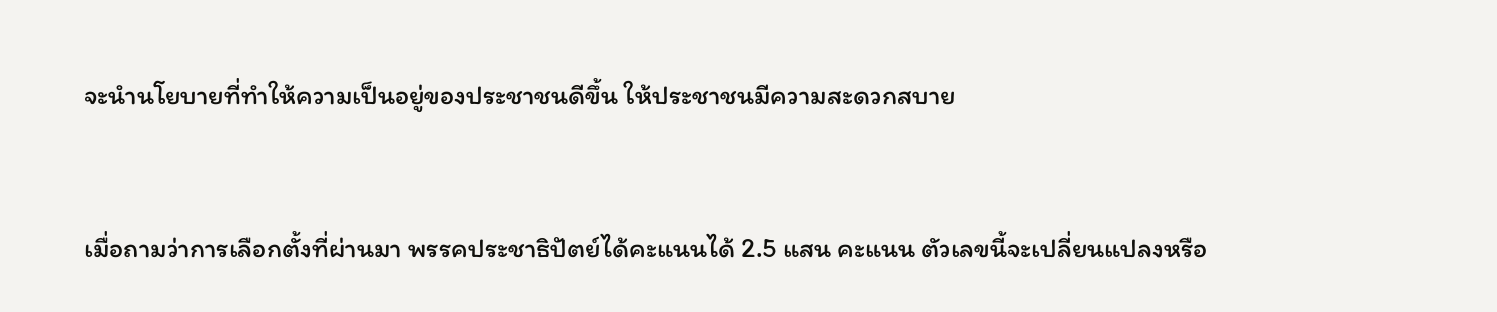จะนำนโยบายที่ทำให้ความเป็นอยู่ของประชาชนดีขึ้น ให้ประชาชนมีความสะดวกสบาย


เมื่อถามว่าการเลือกตั้งที่ผ่านมา พรรคประชาธิปัตย์ได้คะแนนได้ 2.5 แสน คะแนน ตัวเลขนี้จะเปลี่ยนแปลงหรือ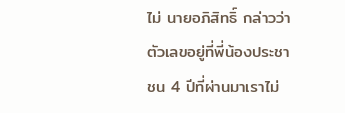ไม่ นายอภิสิทธิ์ กล่าวว่า ตัวเลขอยู่ที่พี่น้องประชาชน 4 ปีที่ผ่านมาเราไม่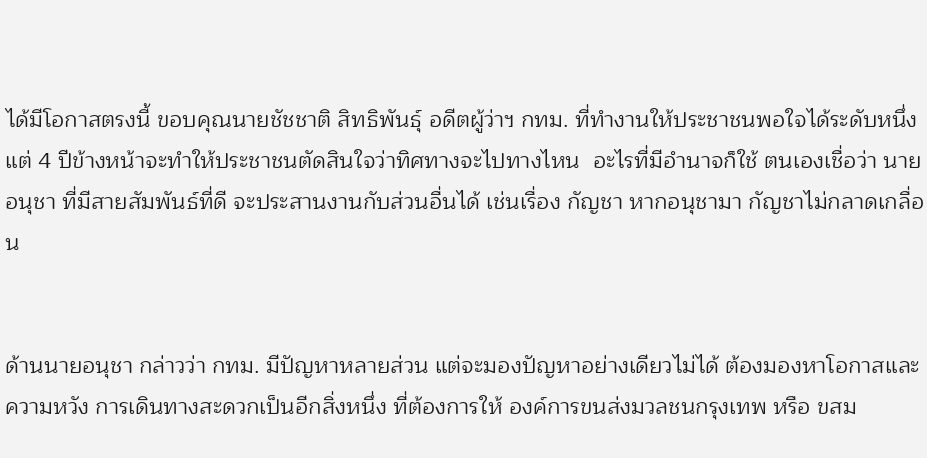ได้มีโอกาสตรงนี้ ขอบคุณนายชัชชาติ สิทธิพันธุ์ อดีตผู้ว่าฯ กทม. ที่ทำงานให้ประชาชนพอใจได้ระดับหนึ่ง แต่ 4 ปีข้างหน้าจะทำให้ประชาชนตัดสินใจว่าทิศทางจะไปทางไหน  อะไรที่มีอำนาจก็ใช้ ตนเองเชื่อว่า นายอนุชา ที่มีสายสัมพันธ์ที่ดี จะประสานงานกับส่วนอื่นได้ เช่นเรื่อง กัญชา หากอนุชามา กัญชาไม่กลาดเกลื่อน


ด้านนายอนุชา กล่าวว่า กทม. มีปัญหาหลายส่วน แต่จะมองปัญหาอย่างเดียวไม่ได้ ต้องมองหาโอกาสและความหวัง การเดินทางสะดวกเป็นอีกสิ่งหนึ่ง ที่ต้องการให้ องค์การขนส่งมวลชนกรุงเทพ หรือ ขสม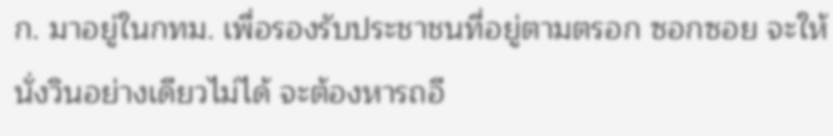ก. มาอยู่ในกทม. เพื่อรองรับประชาชนที่อยู่ตามตรอก ซอกซอย จะให้นั่งวินอย่างเดียวไม่ได้ จะต้องหารถอี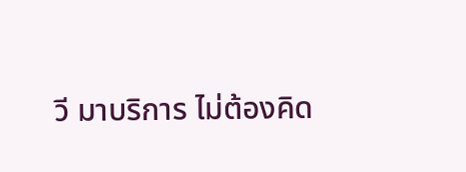วี มาบริการ ไม่ต้องคิด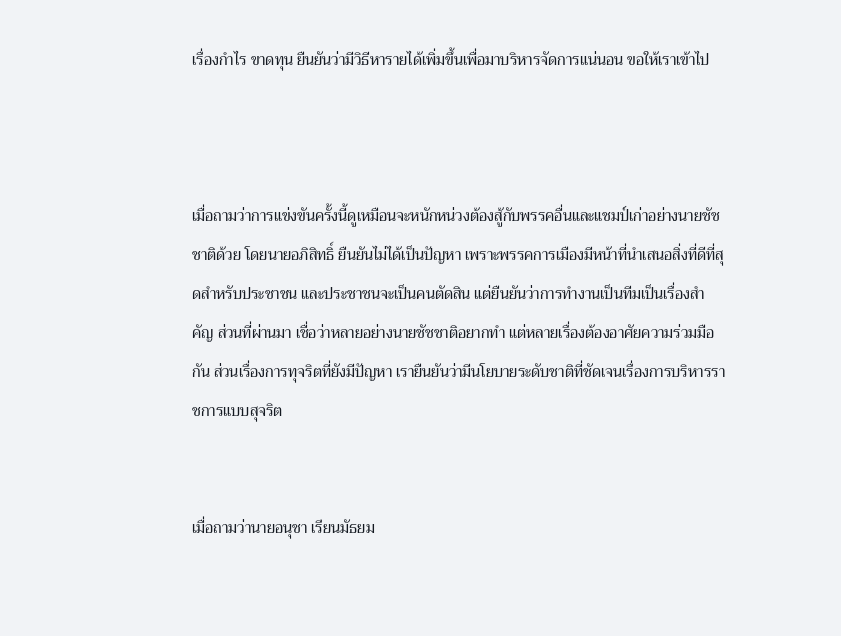เรื่องกำไร ขาดทุน ยืนยันว่ามีวิธีหารายได้เพิ่มขึ้นเพื่อมาบริหารจัดการแน่นอน ขอให้เราเข้าไป



เมื่อถามว่าการแข่งขันครั้งนี้ดูเหมือนจะหนักหน่วงต้องสู้กับพรรคอื่นและแชมป์เก่าอย่างนายชัชชาติด้วย โดยนายอภิสิทธิ์ ยืนยันไม่ได้เป็นปัญหา เพราะพรรคการเมืองมีหน้าที่นำเสนอสิ่งที่ดีที่สุดสำหรับประชาชน และประชาชนจะเป็นคนตัดสิน แต่ยืนยันว่าการทำงานเป็นทีมเป็นเรื่องสำคัญ ส่วนที่ผ่านมา เชื่อว่าหลายอย่างนายชัชชาติอยากทำ แต่หลายเรื่องต้องอาศัยความร่วมมือกัน ส่วนเรื่องการทุจริตที่ยังมีปัญหา เรายืนยันว่ามีนโยบายระดับชาติที่ชัดเจนเรื่องการบริหารราชการแบบสุจริต


เมื่อถามว่านายอนุชา เรียนมัธยม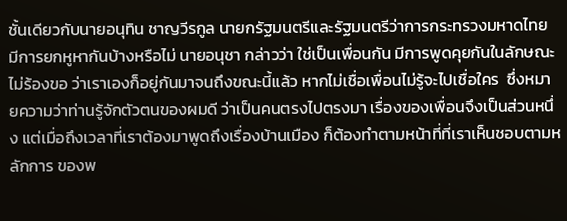ชั้นเดียวกับนายอนุทิน ชาญวีรกูล นายกรัฐมนตรีและรัฐมนตรีว่าการกระทรวงมหาดไทย มีการยกหูหากันบ้างหรือไม่ นายอนุชา กล่าวว่า ใช่เป็นเพื่อนกัน มีการพูดคุยกันในลักษณะไม่ร้องขอ ว่าเราเองก็อยู่กันมาจนถึงขณะนี้แล้ว หากไม่เชื่อเพื่อนไม่รู้จะไปเชื่อใคร  ซึ่งหมายความว่าท่านรู้จักตัวตนของผมดี ว่าเป็นคนตรงไปตรงมา เรื่องของเพื่อนจึงเป็นส่วนหนึ่ง แต่เมื่อถึงเวลาที่เราต้องมาพูดถึงเรื่องบ้านเมือง ก็ต้องทำตามหน้าที่ที่เราเห็นชอบตามหลักการ ของพ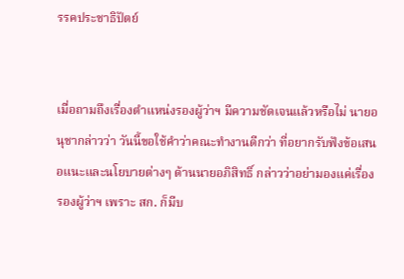รรคประชาธิปัตย์


เมื่อถามถึงเรื่องตำแหน่งรองผู้ว่าฯ มีความชัดเจนแล้วหรือไม่ นายอนุชากล่าวว่า วันนี้ขอใช้คำว่าคณะทำงานดีกว่า ที่อยากรับฟังข้อเสนอแนะและนโยบายต่างๆ ด้านนายอภิสิทธิ์ กล่าวว่าอย่ามองแค่เรื่องรองผู้ว่าฯ เพราะ สก. ก็มีบ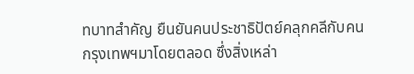ทบาทสำคัญ ยืนยันคนประชาธิปัตย์คลุกคลีกับคนกรุงเทพฯมาโดยตลอด ซึ่งสิ่งเหล่า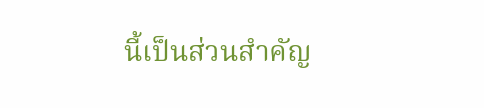นี้เป็นส่วนสำคัญ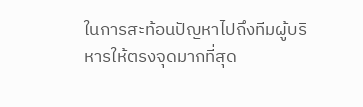ในการสะท้อนปัญหาไปถึงทีมผู้บริหารให้ตรงจุดมากที่สุด